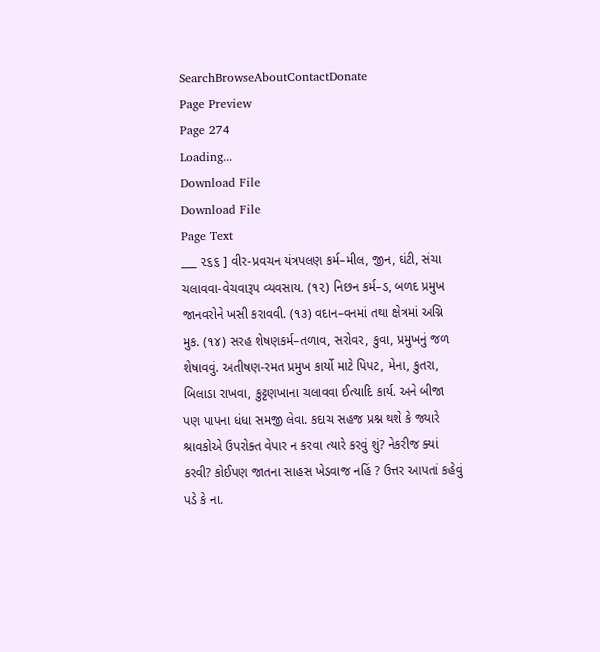SearchBrowseAboutContactDonate
Page Preview
Page 274
Loading...
Download File
Download File
Page Text
___ ૨૬૬ ] વીર-પ્રવચન યંત્રપલણ કર્મ–મીલ, જીન, ઘંટી, સંચા ચલાવવા-વેચવારૂપ વ્યવસાય. (૧૨) નિછન કર્મ–ડ, બળદ પ્રમુખ જાનવરોને ખસી કરાવવી. (૧૩) વદાન–વનમાં તથા ક્ષેત્રમાં અગ્નિ મુક. (૧૪) સરહ શેષણકર્મ–તળાવ, સરોવર, કુવા, પ્રમુખનું જળ શેષાવવું. અતીષણ-રમત પ્રમુખ કાર્યો માટે પિપટ, મેના, કુતરા, બિલાડા રાખવા, કુટ્ટણખાના ચલાવવા ઈત્યાદિ કાર્ય. અને બીજા પણ પાપના ધંધા સમજી લેવા. કદાચ સહજ પ્રશ્ન થશે કે જ્યારે શ્રાવકોએ ઉપરોક્ત વેપાર ન કરવા ત્યારે કરવું શું? નેકરીજ ક્યાં કરવી? કોઈપણ જાતના સાહસ ખેડવાજ નહિં ? ઉત્તર આપતાં કહેવું પડે કે ના.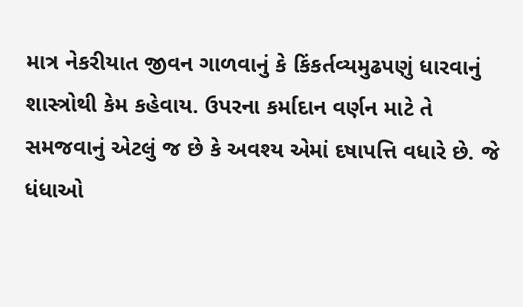માત્ર નેકરીયાત જીવન ગાળવાનું કે કિંકર્તવ્યમુઢપણું ધારવાનું શાસ્ત્રોથી કેમ કહેવાય. ઉપરના કર્માદાન વર્ણન માટે તે સમજવાનું એટલું જ છે કે અવશ્ય એમાં દષાપત્તિ વધારે છે. જે ધંધાઓ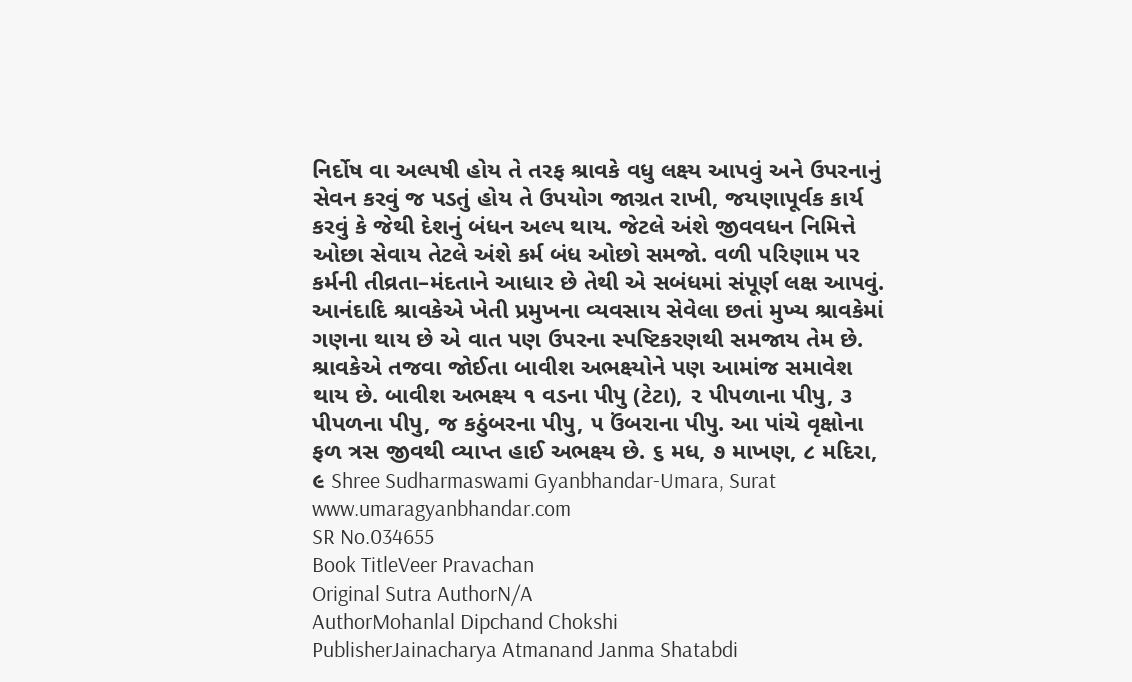નિર્દોષ વા અલ્પષી હોય તે તરફ શ્રાવકે વધુ લક્ષ્ય આપવું અને ઉપરનાનું સેવન કરવું જ પડતું હોય તે ઉપયોગ જાગ્રત રાખી, જયણાપૂર્વક કાર્ય કરવું કે જેથી દેશનું બંધન અલ્પ થાય. જેટલે અંશે જીવવધન નિમિત્તે ઓછા સેવાય તેટલે અંશે કર્મ બંધ ઓછો સમજો. વળી પરિણામ પર કર્મની તીવ્રતા–મંદતાને આધાર છે તેથી એ સબંધમાં સંપૂર્ણ લક્ષ આપવું. આનંદાદિ શ્રાવકેએ ખેતી પ્રમુખના વ્યવસાય સેવેલા છતાં મુખ્ય શ્રાવકેમાં ગણના થાય છે એ વાત પણ ઉપરના સ્પષ્ટિકરણથી સમજાય તેમ છે. શ્રાવકેએ તજવા જોઈતા બાવીશ અભક્ષ્યોને પણ આમાંજ સમાવેશ થાય છે. બાવીશ અભક્ષ્ય ૧ વડના પીપુ (ટેટા), ૨ પીપળાના પીપુ, ૩ પીપળના પીપુ, જ કઠુંબરના પીપુ, ૫ ઉંબરાના પીપુ. આ પાંચે વૃક્ષોના ફળ ત્રસ જીવથી વ્યાપ્ત હાઈ અભક્ષ્ય છે. ૬ મધ, ૭ માખણ, ૮ મદિરા, ૯ Shree Sudharmaswami Gyanbhandar-Umara, Surat www.umaragyanbhandar.com
SR No.034655
Book TitleVeer Pravachan
Original Sutra AuthorN/A
AuthorMohanlal Dipchand Chokshi
PublisherJainacharya Atmanand Janma Shatabdi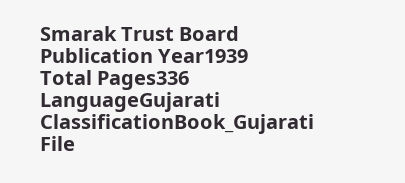Smarak Trust Board
Publication Year1939
Total Pages336
LanguageGujarati
ClassificationBook_Gujarati
File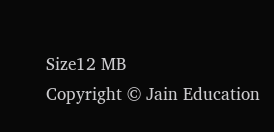Size12 MB
Copyright © Jain Education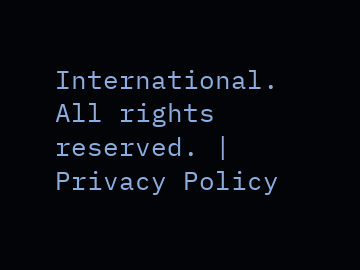International. All rights reserved. | Privacy Policy